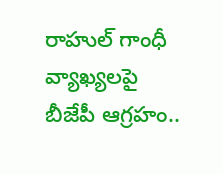రాహుల్ గాంధీ వ్యాఖ్యలపై బీజేపీ ఆగ్రహం..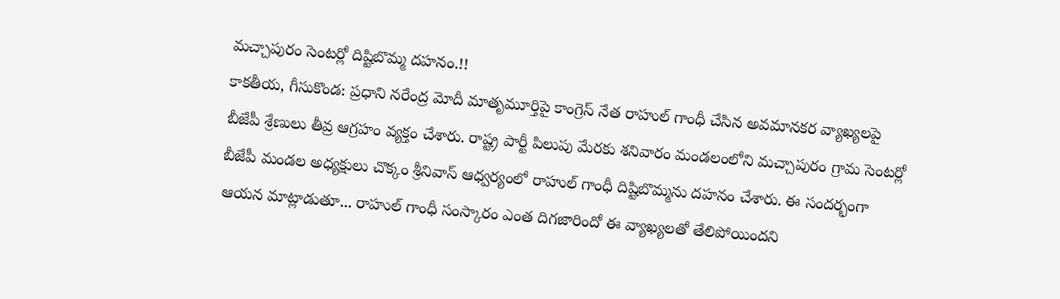మచ్చాపురం సెంటర్లో దిష్టిబొమ్మ దహనం.!!
కాకతీయ, గీసుకొండ: ప్రధాని నరేంద్ర మోదీ మాతృమూర్తిపై కాంగ్రెస్ నేత రాహుల్ గాంధీ చేసిన అవమానకర వ్యాఖ్యలపై బీజేపీ శ్రేణులు తీవ్ర ఆగ్రహం వ్యక్తం చేశారు. రాష్ట్ర పార్టీ పిలుపు మేరకు శనివారం మండలంలోని మచ్చాపురం గ్రామ సెంటర్లో బీజేపీ మండల అధ్యక్షులు చొక్కం శ్రీనివాస్ ఆధ్వర్యంలో రాహుల్ గాంధీ దిష్టిబొమ్మను దహనం చేశారు. ఈ సందర్భంగా ఆయన మాట్లాడుతూ... రాహుల్ గాంధీ సంస్కారం ఎంత దిగజారిందో ఈ వ్యాఖ్యలతో తేలిపోయిందని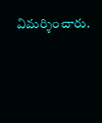విమర్శించారు.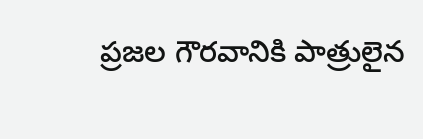ప్రజల గౌరవానికి పాత్రులైన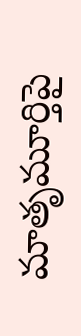మాతృమూర్తిపై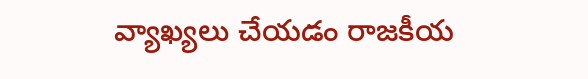వ్యాఖ్యలు చేయడం రాజకీయ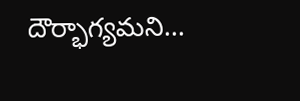దౌర్భాగ్యమని...